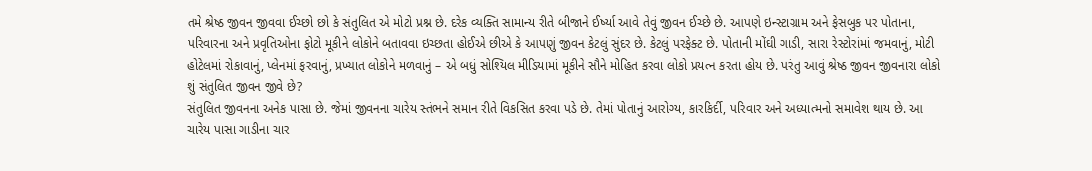તમે શ્રેષ્ઠ જીવન જીવવા ઈચ્છો છો કે સંતુલિત એ મોટો પ્રશ્ન છે. દરેક વ્યક્તિ સામાન્ય રીતે બીજાને ઈર્ષ્યા આવે તેવું જીવન ઈચ્છે છે. આપણે ઇન્સ્ટાગ્રામ અને ફેસબુક પર પોતાના, પરિવારના અને પ્રવૃતિઓના ફોટો મૂકીને લોકોને બતાવવા ઇચ્છતા હોઈએ છીએ કે આપણું જીવન કેટલું સુંદર છે. કેટલું પરફેક્ટ છે. પોતાની મોંઘી ગાડી, સારા રેસ્ટોરાંમાં જમવાનું, મોટી હોટેલમાં રોકાવાનું, પ્લેનમાં ફરવાનું, પ્રખ્યાત લોકોને મળવાનું – એ બધું સોશ્યિલ મીડિયામાં મૂકીને સૌને મોહિત કરવા લોકો પ્રયત્ન કરતા હોય છે. પરંતુ આવું શ્રેષ્ઠ જીવન જીવનારા લોકો શું સંતુલિત જીવન જીવે છે?
સંતુલિત જીવનના અનેક પાસા છે. જેમાં જીવનના ચારેય સ્તંભને સમાન રીતે વિકસિત કરવા પડે છે. તેમાં પોતાનું આરોગ્ય, કારકિર્દી, પરિવાર અને અધ્યાત્મનો સમાવેશ થાય છે. આ ચારેય પાસા ગાડીના ચાર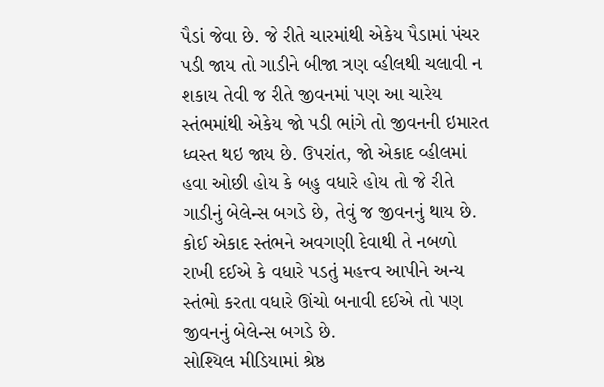પૈડાં જેવા છે. જે રીતે ચારમાંથી એકેય પૈડામાં પંચર પડી જાય તો ગાડીને બીજા ત્રણ વ્હીલથી ચલાવી ન શકાય તેવી જ રીતે જીવનમાં પણ આ ચારેય સ્તંભમાંથી એકેય જો પડી ભાંગે તો જીવનની ઇમારત ધ્વસ્ત થઇ જાય છે. ઉપરાંત, જો એકાદ વ્હીલમાં હવા ઓછી હોય કે બહુ વધારે હોય તો જે રીતે ગાડીનું બેલેન્સ બગડે છે, તેવું જ જીવનનું થાય છે. કોઈ એકાદ સ્તંભને અવગણી દેવાથી તે નબળો રાખી દઈએ કે વધારે પડતું મહત્ત્વ આપીને અન્ય સ્તંભો કરતા વધારે ઊંચો બનાવી દઈએ તો પણ જીવનનું બેલેન્સ બગડે છે.
સોશ્યિલ મીડિયામાં શ્રેષ્ઠ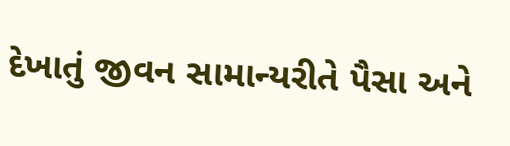દેખાતું જીવન સામાન્યરીતે પૈસા અને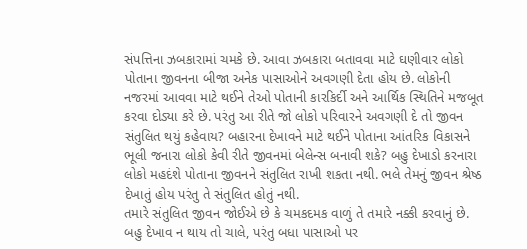સંપત્તિના ઝબકારામાં ચમકે છે. આવા ઝબકારા બતાવવા માટે ઘણીવાર લોકો પોતાના જીવનના બીજા અનેક પાસાઓને અવગણી દેતા હોય છે. લોકોની નજરમાં આવવા માટે થઈને તેઓ પોતાની કારકિર્દી અને આર્થિક સ્થિતિને મજબૂત કરવા દોડ્યા કરે છે. પરંતુ આ રીતે જો લોકો પરિવારને અવગણી દે તો જીવન સંતુલિત થયું કહેવાય? બહારના દેખાવને માટે થઈને પોતાના આંતરિક વિકાસને ભૂલી જનારા લોકો કેવી રીતે જીવનમાં બેલેન્સ બનાવી શકે? બહુ દેખાડો કરનારા લોકો મહદંશે પોતાના જીવનને સંતુલિત રાખી શકતા નથી. ભલે તેમનું જીવન શ્રેષ્ઠ દેખાતું હોય પરંતુ તે સંતુલિત હોતું નથી.
તમારે સંતુલિત જીવન જોઈએ છે કે ચમકદમક વાળું તે તમારે નક્કી કરવાનું છે. બહુ દેખાવ ન થાય તો ચાલે, પરંતુ બધા પાસાઓ પર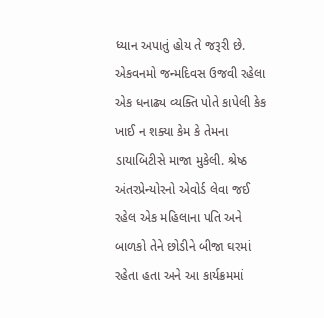ધ્યાન અપાતું હોય તે જરૂરી છે. એકવનમો જન્મદિવસ ઉજવી રહેલા એક ધનાઢ્ય વ્યક્તિ પોતે કાપેલી કેક ખાઈ ન શક્યા કેમ કે તેમના ડાયાબિટીસે માજા મુકેલી. શ્રેષ્ઠ અંતરપ્રેન્યોરનો એવોર્ડ લેવા જઈ રહેલ એક મહિલાના પતિ અને બાળકો તેને છોડીને બીજા ઘરમાં રહેતા હતા અને આ કાર્યક્રમમાં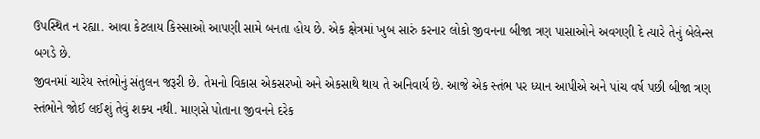ઉપસ્થિત ન રહ્યા. આવા કેટલાય કિસ્સાઓ આપણી સામે બનતા હોય છે. એક ક્ષેત્રમાં ખુબ સારું કરનાર લોકો જીવનના બીજા ત્રણ પાસાઓને અવગણી દે ત્યારે તેનું બેલેન્સ બગડે છે.
જીવનમાં ચારેય સ્તંભોનું સંતુલન જરૂરી છે. તેમનો વિકાસ એકસરખો અને એકસાથે થાય તે અનિવાર્ય છે. આજે એક સ્તંભ પર ધ્યાન આપીએ અને પાંચ વર્ષ પછી બીજા ત્રણ સ્તંભોને જોઈ લઈશું તેવું શક્ય નથી. માણસે પોતાના જીવનને દરેક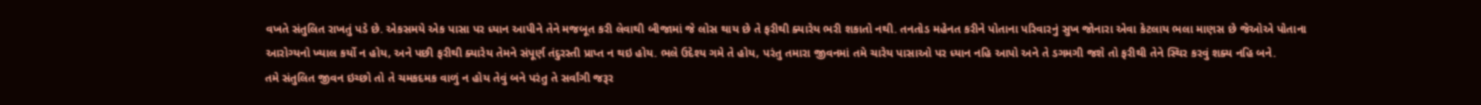વખતે સંતુલિત રાખતું પડે છે. એકસમયે એક પાસા પર ધ્યાન આપીને તેને મજબૂત કરી લેવાથી બીજામાં જે લોસ થાય છે તે ફરીથી ક્યારેય ભરી શકાતો નથી. તનતોડ મહેનત કરીને પોતાના પરિવારનું સુખ જોનારા એવા કેટલાય ભલા માણસ છે જેઓએ પોતાના આરોગ્યનો ખ્યાલ કર્યો ન હોય, અને પછી ફરીથી ક્યારેય તેમને સંપૂર્ણ તંદુરસ્તી પ્રાપ્ત ન થઇ હોય. ભલે ઉદેશ્ય ગમે તે હોય, પરંતુ તમારા જીવનમાં તમે ચારેય પાસાઓ પર ધ્યાન નહિ આપો અને તે ડગમગી જશે તો ફરીથી તેને સ્થિર કરવું શક્ય નહિ બને.
તમે સંતુલિત જીવન ઇચ્છો તો તે ચમકદમક વાળું ન હોય તેવું બને પરંતુ તે સર્વાંગી જરૂર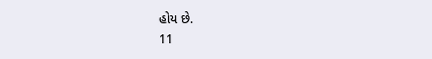હોય છે.
11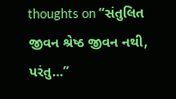thoughts on “સંતુલિત જીવન શ્રેષ્ઠ જીવન નથી, પરંતુ…”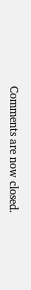Comments are now closed.